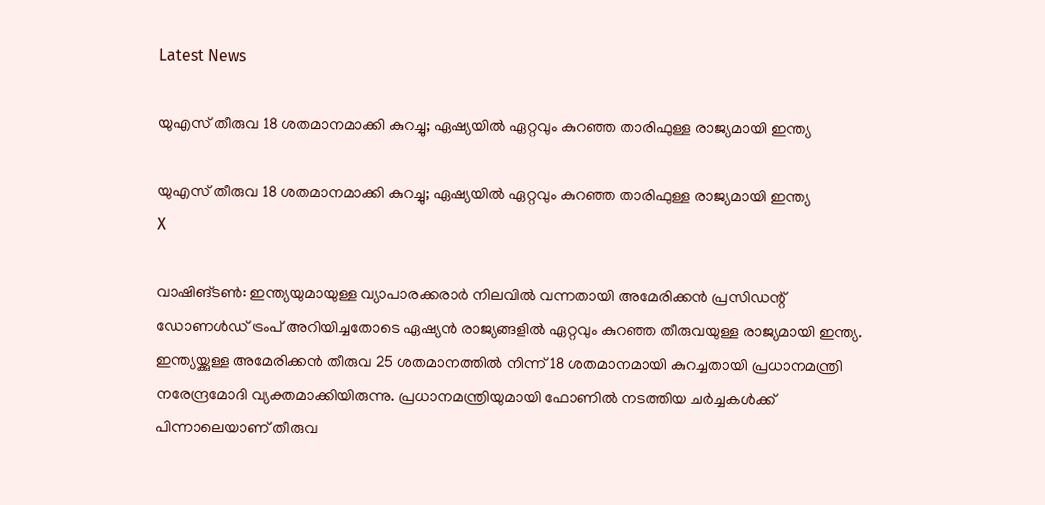Latest News

യുഎസ് തീരുവ 18 ശതമാനമാക്കി കുറച്ചു; ഏഷ്യയില്‍ ഏറ്റവും കുറഞ്ഞ താരിഫുള്ള രാജ്യമായി ഇന്ത്യ

യുഎസ് തീരുവ 18 ശതമാനമാക്കി കുറച്ചു; ഏഷ്യയില്‍ ഏറ്റവും കുറഞ്ഞ താരിഫുള്ള രാജ്യമായി ഇന്ത്യ
X

വാഷിങ്ടണ്‍: ഇന്ത്യയുമായുള്ള വ്യാപാരക്കരാര്‍ നിലവില്‍ വന്നതായി അമേരിക്കന്‍ പ്രസിഡന്റ് ഡോണള്‍ഡ് ട്രംപ് അറിയിച്ചതോടെ ഏഷ്യന്‍ രാജ്യങ്ങളില്‍ ഏറ്റവും കുറഞ്ഞ തീരുവയുള്ള രാജ്യമായി ഇന്ത്യ. ഇന്ത്യയ്ക്കുള്ള അമേരിക്കന്‍ തീരുവ 25 ശതമാനത്തില്‍ നിന്ന് 18 ശതമാനമായി കുറച്ചതായി പ്രധാനമന്ത്രി നരേന്ദ്രമോദി വ്യക്തമാക്കിയിരുന്നു. പ്രധാനമന്ത്രിയുമായി ഫോണില്‍ നടത്തിയ ചര്‍ച്ചകള്‍ക്ക് പിന്നാലെയാണ് തീരുവ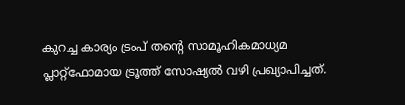കുറച്ച കാര്യം ട്രംപ് തന്റെ സാമൂഹികമാധ്യമ പ്ലാറ്റ്‌ഫോമായ ട്രൂത്ത് സോഷ്യല്‍ വഴി പ്രഖ്യാപിച്ചത്.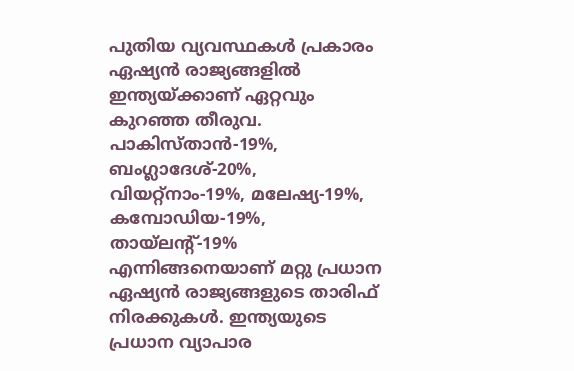പുതിയ വ്യവസ്ഥകള്‍ പ്രകാരം ഏഷ്യന്‍ രാജ്യങ്ങളില്‍ ഇന്ത്യയ്ക്കാണ് ഏറ്റവും കുറഞ്ഞ തീരുവ. പാകിസ്താന്‍-19%, ബംഗ്ലാദേശ്-20%, വിയറ്റ്‌നാം-19%, മലേഷ്യ-19%, കമ്പോഡിയ-19%, തായ്‌ലന്റ്-19% എന്നിങ്ങനെയാണ് മറ്റു പ്രധാന ഏഷ്യന്‍ രാജ്യങ്ങളുടെ താരിഫ് നിരക്കുകള്‍. ഇന്ത്യയുടെ പ്രധാന വ്യാപാര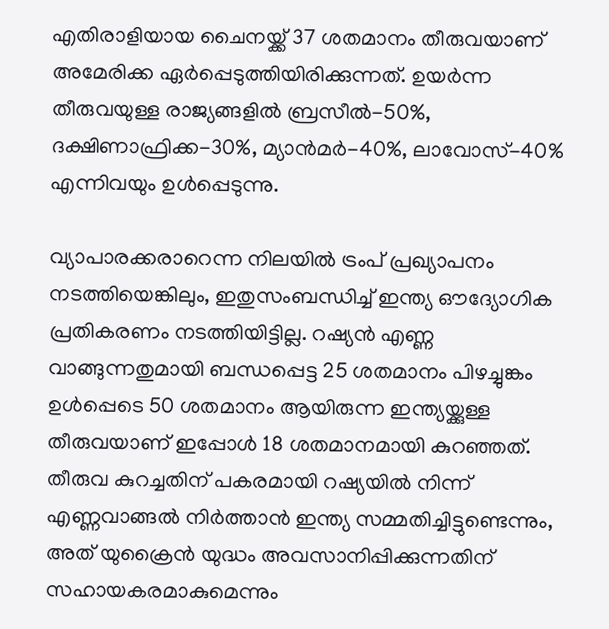എതിരാളിയായ ചൈനയ്ക്ക് 37 ശതമാനം തീരുവയാണ് അമേരിക്ക ഏര്‍പ്പെടുത്തിയിരിക്കുന്നത്. ഉയര്‍ന്ന തീരുവയുള്ള രാജ്യങ്ങളില്‍ ബ്രസീല്‍-50%, ദക്ഷിണാഫ്രിക്ക-30%, മ്യാന്‍മര്‍-40%, ലാവോസ്-40% എന്നിവയും ഉള്‍പ്പെടുന്നു.

വ്യാപാരക്കരാറെന്ന നിലയില്‍ ട്രംപ് പ്രഖ്യാപനം നടത്തിയെങ്കിലും, ഇതുസംബന്ധിച്ച് ഇന്ത്യ ഔദ്യോഗിക പ്രതികരണം നടത്തിയിട്ടില്ല. റഷ്യന്‍ എണ്ണ വാങ്ങുന്നതുമായി ബന്ധപ്പെട്ട 25 ശതമാനം പിഴച്ചുങ്കം ഉള്‍പ്പെടെ 50 ശതമാനം ആയിരുന്ന ഇന്ത്യയ്ക്കുള്ള തീരുവയാണ് ഇപ്പോള്‍ 18 ശതമാനമായി കുറഞ്ഞത്. തീരുവ കുറച്ചതിന് പകരമായി റഷ്യയില്‍ നിന്ന് എണ്ണവാങ്ങല്‍ നിര്‍ത്താന്‍ ഇന്ത്യ സമ്മതിച്ചിട്ടുണ്ടെന്നും, അത് യുക്രൈന്‍ യുദ്ധം അവസാനിപ്പിക്കുന്നതിന് സഹായകരമാകുമെന്നും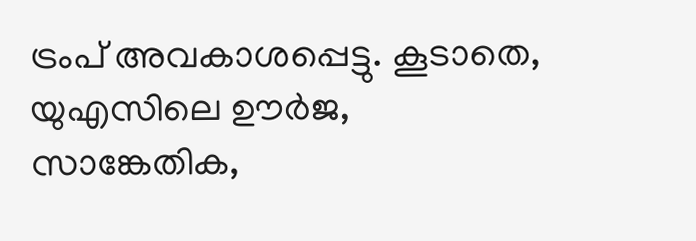ട്രംപ് അവകാശപ്പെട്ടു. കൂടാതെ, യുഎസിലെ ഊര്‍ജ, സാങ്കേതിക,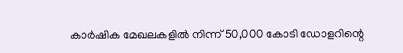കാര്‍ഷിക മേഖലകളില്‍ നിന്ന് 50,000 കോടി ഡോളറിന്റെ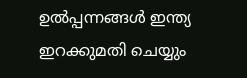ഉല്‍പ്പന്നങ്ങള്‍ ഇന്ത്യ ഇറക്കുമതി ചെയ്യും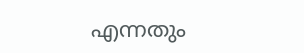എന്നതും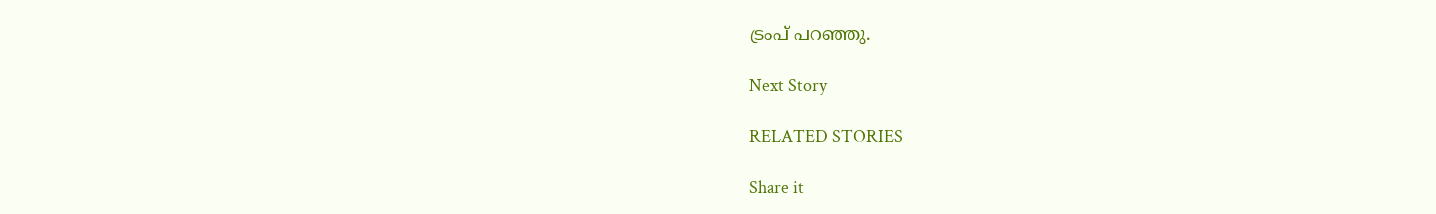ട്രംപ് പറഞ്ഞു.

Next Story

RELATED STORIES

Share it